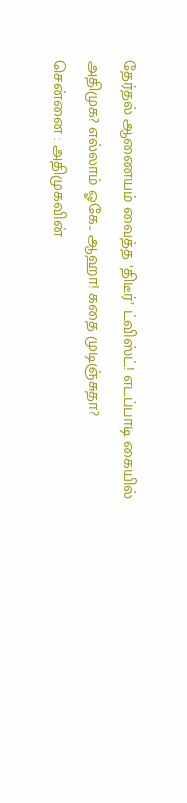தேர்தல் ஆணையம் வைத்த ‘திடீர்’ ட்விஸ்ட்! எடப்பாடி கையில் அதிமுக? எல்லாம் ஓகே.. ஆஹா! கதை முடிஞ்சுதா?
சென்னை : அதிமுகவின்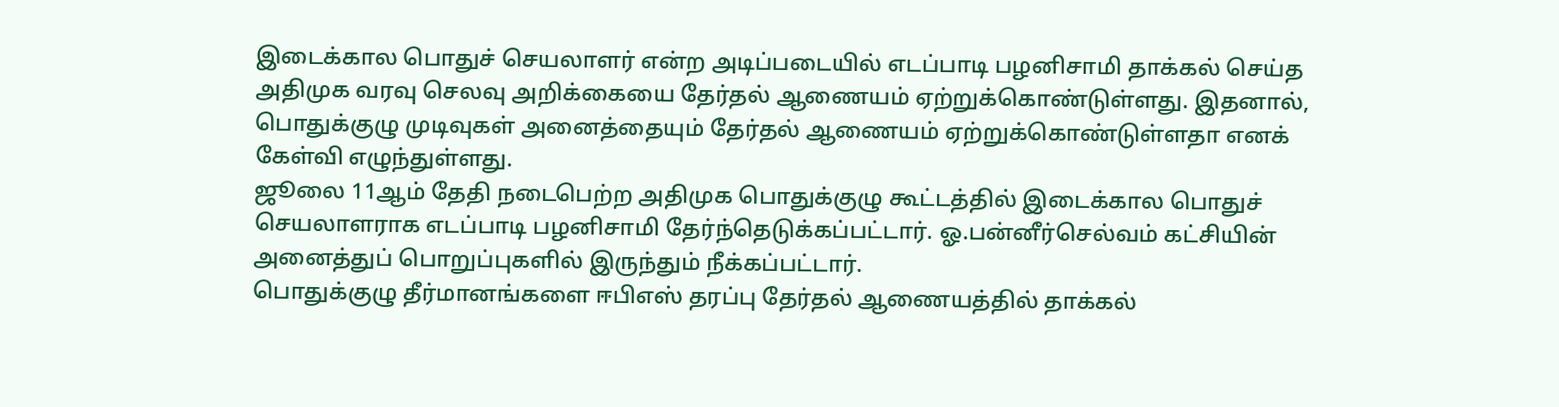இடைக்கால பொதுச் செயலாளர் என்ற அடிப்படையில் எடப்பாடி பழனிசாமி தாக்கல் செய்த அதிமுக வரவு செலவு அறிக்கையை தேர்தல் ஆணையம் ஏற்றுக்கொண்டுள்ளது. இதனால், பொதுக்குழு முடிவுகள் அனைத்தையும் தேர்தல் ஆணையம் ஏற்றுக்கொண்டுள்ளதா எனக் கேள்வி எழுந்துள்ளது.
ஜூலை 11ஆம் தேதி நடைபெற்ற அதிமுக பொதுக்குழு கூட்டத்தில் இடைக்கால பொதுச் செயலாளராக எடப்பாடி பழனிசாமி தேர்ந்தெடுக்கப்பட்டார். ஓ.பன்னீர்செல்வம் கட்சியின் அனைத்துப் பொறுப்புகளில் இருந்தும் நீக்கப்பட்டார்.
பொதுக்குழு தீர்மானங்களை ஈபிஎஸ் தரப்பு தேர்தல் ஆணையத்தில் தாக்கல்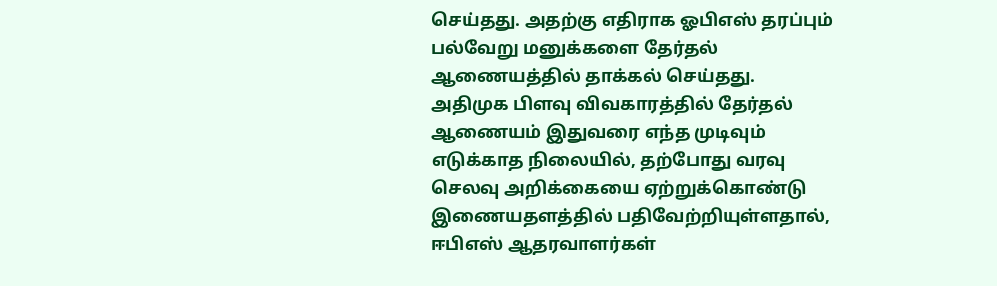செய்தது. அதற்கு எதிராக ஓபிஎஸ் தரப்பும் பல்வேறு மனுக்களை தேர்தல் ஆணையத்தில் தாக்கல் செய்தது.
அதிமுக பிளவு விவகாரத்தில் தேர்தல் ஆணையம் இதுவரை எந்த முடிவும் எடுக்காத நிலையில், தற்போது வரவு செலவு அறிக்கையை ஏற்றுக்கொண்டு இணையதளத்தில் பதிவேற்றியுள்ளதால், ஈபிஎஸ் ஆதரவாளர்கள்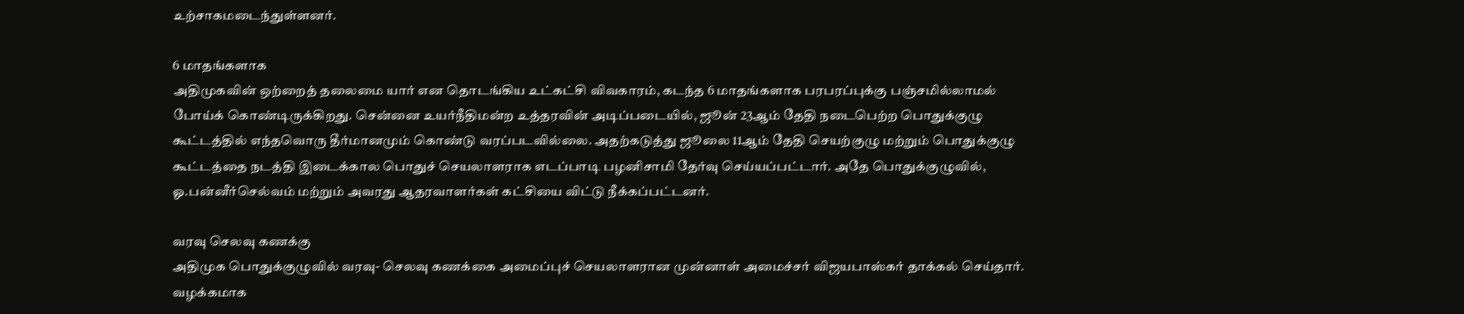உற்சாகமடைந்துள்ளனர்.

6 மாதங்களாக
அதிமுகவின் ஒற்றைத் தலைமை யார் என தொடங்கிய உட்கட்சி விவகாரம், கடந்த 6 மாதங்களாக பரபரப்புக்கு பஞ்சமில்லாமல் போய்க் கொண்டிருக்கிறது. சென்னை உயர்நீதிமன்ற உத்தரவின் அடிப்படையில், ஜூன் 23ஆம் தேதி நடைபெற்ற பொதுக்குழு கூட்டத்தில் எந்தவொரு தீர்மானமும் கொண்டு வரப்படவில்லை. அதற்கடுத்து ஜூலை 11ஆம் தேதி செயற்குழு மற்றும் பொதுக்குழு கூட்டத்தை நடத்தி இடைக்கால பொதுச் செயலாளராக எடப்பாடி பழனிசாமி தேர்வு செய்யப்பட்டார். அதே பொதுக்குழுவில், ஓ.பன்னீர்செல்வம் மற்றும் அவரது ஆதரவாளர்கள் கட்சியை விட்டு நீக்கப்பட்டனர்.

வரவு செலவு கணக்கு
அதிமுக பொதுக்குழுவில் வரவு- செலவு கணக்கை அமைப்புச் செயலாளரான முன்னாள் அமைச்சர் விஜயபாஸ்கர் தாக்கல் செய்தார். வழக்கமாக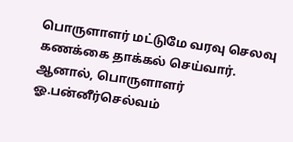பொருளாளர் மட்டுமே வரவு செலவு கணக்கை தாக்கல் செய்வார். ஆனால், பொருளாளர் ஓ.பன்னீர்செல்வம்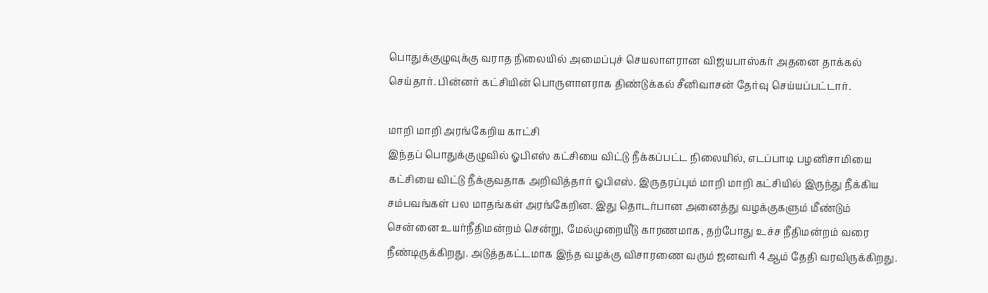பொதுக்குழுவுக்கு வராத நிலையில் அமைப்புச் செயலாளரான விஜயபாஸ்கர் அதனை தாக்கல் செய்தார். பின்னர் கட்சியின் பொருளாளராக திண்டுக்கல் சீனிவாசன் தேர்வு செய்யப்பட்டார்.

மாறி மாறி அரங்கேறிய காட்சி
இந்தப் பொதுக்குழுவில் ஓபிஎஸ் கட்சியை விட்டு நீக்கப்பட்ட நிலையில், எடப்பாடி பழனிசாமியை கட்சியை விட்டு நீக்குவதாக அறிவித்தார் ஓபிஎஸ். இருதரப்பும் மாறி மாறி கட்சியில் இருந்து நீக்கிய சம்பவங்கள் பல மாதங்கள் அரங்கேறின. இது தொடர்பான அனைத்து வழக்குகளும் மீண்டும் சென்னை உயர்நீதிமன்றம் சென்று, மேல்முறையீடு காரணமாக, தற்போது உச்ச நீதிமன்றம் வரை நீண்டிருக்கிறது. அடுத்தகட்டமாக இந்த வழக்கு விசாரணை வரும் ஜனவரி 4ஆம் தேதி வரவிருக்கிறது.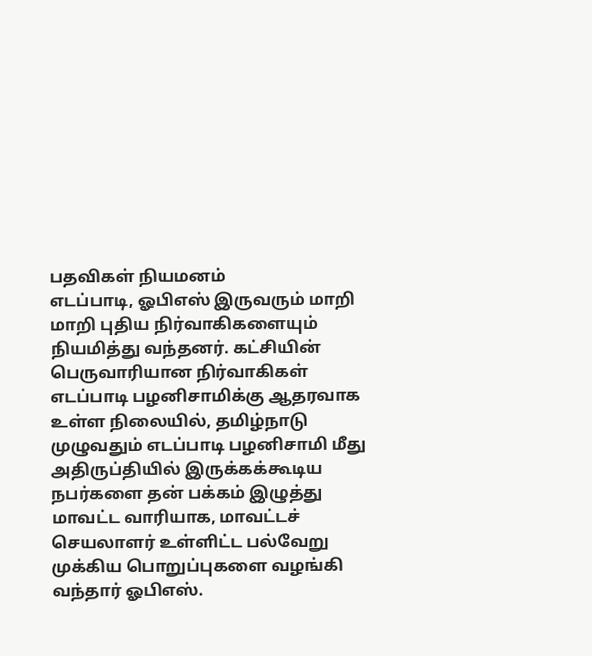பதவிகள் நியமனம்
எடப்பாடி, ஓபிஎஸ் இருவரும் மாறி மாறி புதிய நிர்வாகிகளையும் நியமித்து வந்தனர். கட்சியின் பெருவாரியான நிர்வாகிகள் எடப்பாடி பழனிசாமிக்கு ஆதரவாக உள்ள நிலையில், தமிழ்நாடு முழுவதும் எடப்பாடி பழனிசாமி மீது அதிருப்தியில் இருக்கக்கூடிய நபர்களை தன் பக்கம் இழுத்து மாவட்ட வாரியாக, மாவட்டச் செயலாளர் உள்ளிட்ட பல்வேறு முக்கிய பொறுப்புகளை வழங்கி வந்தார் ஓபிஎஸ்.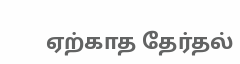ஏற்காத தேர்தல்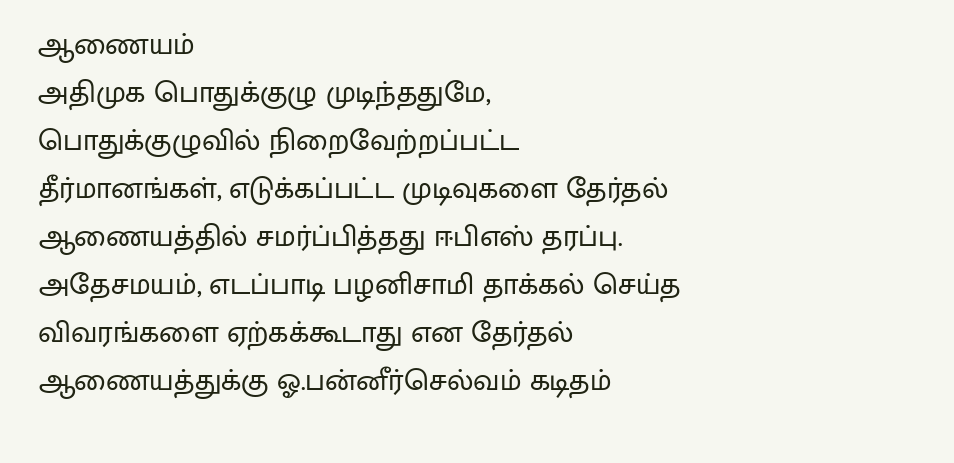ஆணையம்
அதிமுக பொதுக்குழு முடிந்ததுமே, பொதுக்குழுவில் நிறைவேற்றப்பட்ட தீர்மானங்கள், எடுக்கப்பட்ட முடிவுகளை தேர்தல் ஆணையத்தில் சமர்ப்பித்தது ஈபிஎஸ் தரப்பு. அதேசமயம், எடப்பாடி பழனிசாமி தாக்கல் செய்த விவரங்களை ஏற்கக்கூடாது என தேர்தல் ஆணையத்துக்கு ஓ.பன்னீர்செல்வம் கடிதம்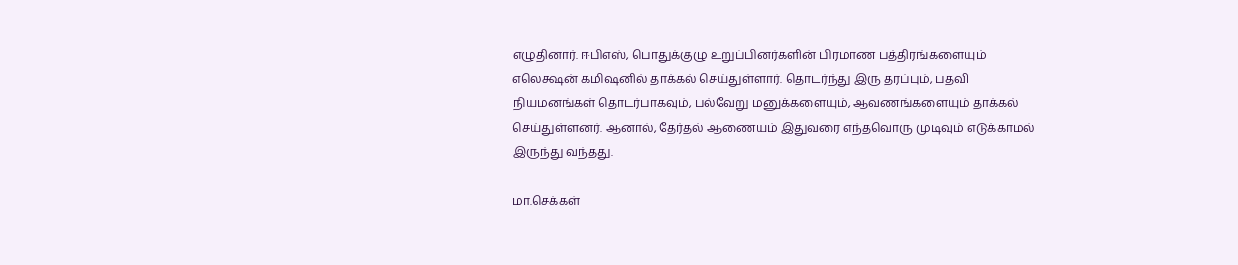எழுதினார். ஈபிஎஸ், பொதுக்குழு உறுப்பினர்களின் பிரமாண பத்திரங்களையும் எலெக்ஷன் கமிஷனில் தாக்கல் செய்துள்ளார். தொடர்ந்து இரு தரப்பும், பதவி நியமனங்கள் தொடர்பாகவும், பல்வேறு மனுக்களையும், ஆவணங்களையும் தாக்கல் செய்துள்ளனர். ஆனால், தேர்தல் ஆணையம் இதுவரை எந்தவொரு முடிவும் எடுக்காமல் இருந்து வந்தது.

மா.செக்கள்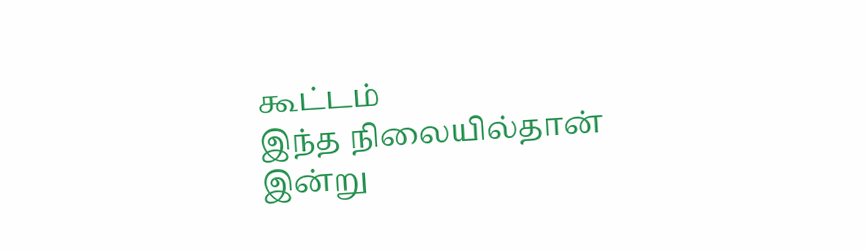கூட்டம்
இந்த நிலையில்தான் இன்று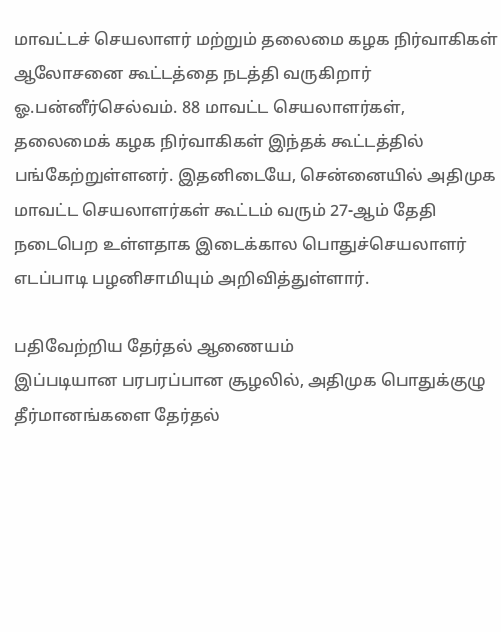மாவட்டச் செயலாளர் மற்றும் தலைமை கழக நிர்வாகிகள் ஆலோசனை கூட்டத்தை நடத்தி வருகிறார் ஓ.பன்னீர்செல்வம். 88 மாவட்ட செயலாளர்கள், தலைமைக் கழக நிர்வாகிகள் இந்தக் கூட்டத்தில் பங்கேற்றுள்ளனர். இதனிடையே, சென்னையில் அதிமுக மாவட்ட செயலாளர்கள் கூட்டம் வரும் 27-ஆம் தேதி நடைபெற உள்ளதாக இடைக்கால பொதுச்செயலாளர் எடப்பாடி பழனிசாமியும் அறிவித்துள்ளார்.

பதிவேற்றிய தேர்தல் ஆணையம்
இப்படியான பரபரப்பான சூழலில், அதிமுக பொதுக்குழு தீர்மானங்களை தேர்தல்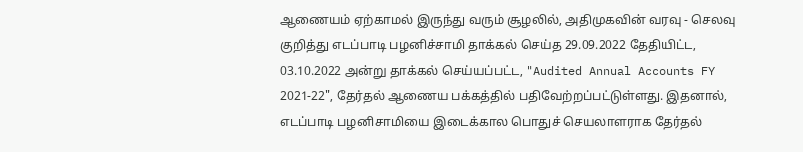ஆணையம் ஏற்காமல் இருந்து வரும் சூழலில், அதிமுகவின் வரவு - செலவு குறித்து எடப்பாடி பழனிச்சாமி தாக்கல் செய்த 29.09.2022 தேதியிட்ட, 03.10.2022 அன்று தாக்கல் செய்யப்பட்ட, "Audited Annual Accounts FY 2021-22", தேர்தல் ஆணைய பக்கத்தில் பதிவேற்றப்பட்டுள்ளது. இதனால், எடப்பாடி பழனிசாமியை இடைக்கால பொதுச் செயலாளராக தேர்தல்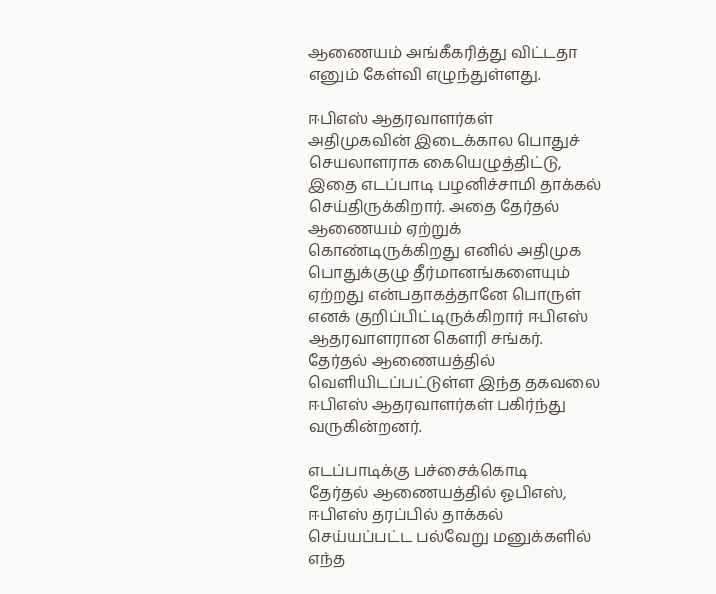ஆணையம் அங்கீகரித்து விட்டதா எனும் கேள்வி எழுந்துள்ளது.

ஈபிஎஸ் ஆதரவாளர்கள்
அதிமுகவின் இடைக்கால பொதுச் செயலாளராக கையெழுத்திட்டு, இதை எடப்பாடி பழனிச்சாமி தாக்கல் செய்திருக்கிறார். அதை தேர்தல் ஆணையம் ஏற்றுக் கொண்டிருக்கிறது எனில் அதிமுக பொதுக்குழு தீர்மானங்களையும் ஏற்றது என்பதாகத்தானே பொருள் எனக் குறிப்பிட்டிருக்கிறார் ஈபிஎஸ் ஆதரவாளரான கௌரி சங்கர். தேர்தல் ஆணையத்தில் வெளியிடப்பட்டுள்ள இந்த தகவலை ஈபிஎஸ் ஆதரவாளர்கள் பகிர்ந்து வருகின்றனர்.

எடப்பாடிக்கு பச்சைக்கொடி
தேர்தல் ஆணையத்தில் ஓபிஎஸ், ஈபிஎஸ் தரப்பில் தாக்கல் செய்யப்பட்ட பல்வேறு மனுக்களில் எந்த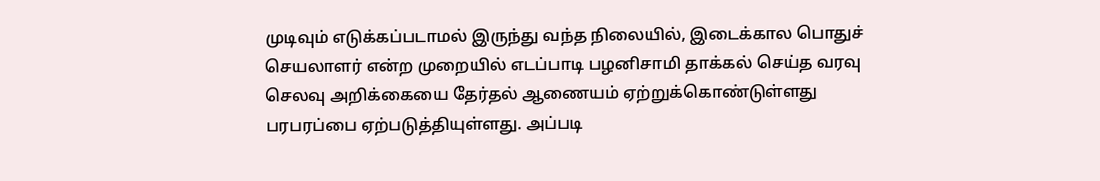முடிவும் எடுக்கப்படாமல் இருந்து வந்த நிலையில், இடைக்கால பொதுச் செயலாளர் என்ற முறையில் எடப்பாடி பழனிசாமி தாக்கல் செய்த வரவு செலவு அறிக்கையை தேர்தல் ஆணையம் ஏற்றுக்கொண்டுள்ளது பரபரப்பை ஏற்படுத்தியுள்ளது. அப்படி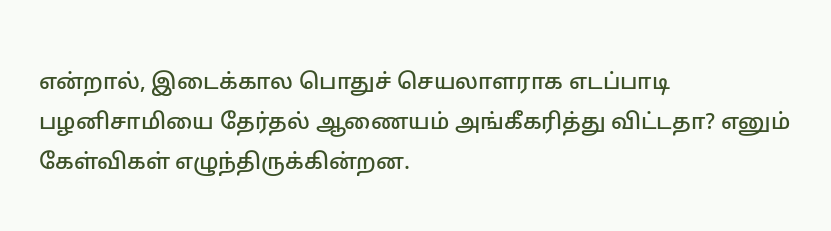என்றால், இடைக்கால பொதுச் செயலாளராக எடப்பாடி பழனிசாமியை தேர்தல் ஆணையம் அங்கீகரித்து விட்டதா? எனும் கேள்விகள் எழுந்திருக்கின்றன.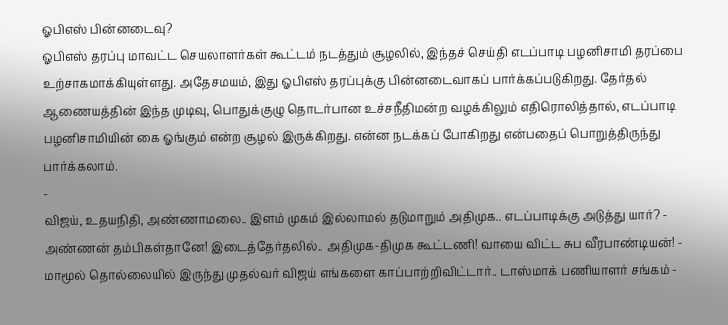ஓபிஎஸ் பின்னடைவு?
ஓபிஎஸ் தரப்பு மாவட்ட செயலாளர்கள் கூட்டம் நடத்தும் சூழலில், இந்தச் செய்தி எடப்பாடி பழனிசாமி தரப்பை உற்சாகமாக்கியுள்ளது. அதேசமயம், இது ஓபிஎஸ் தரப்புக்கு பின்னடைவாகப் பார்க்கப்படுகிறது. தேர்தல் ஆணையத்தின் இந்த முடிவு, பொதுக்குழு தொடர்பான உச்சநீதிமன்ற வழக்கிலும் எதிரொலித்தால், எடப்பாடி பழனிசாமியின் கை ஓங்கும் என்ற சூழல் இருக்கிறது. என்ன நடக்கப் போகிறது என்பதைப் பொறுத்திருந்து பார்க்கலாம்.
-
விஜய், உதயநிதி, அண்ணாமலை.. இளம் முகம் இல்லாமல் தடுமாறும் அதிமுக.. எடப்பாடிக்கு அடுத்து யார்? -
அண்ணன் தம்பிகள்தானே! இடைத்தேர்தலில்.. அதிமுக-திமுக கூட்டணி! வாயை விட்ட சுப வீரபாண்டியன்! -
மாமூல் தொல்லையில் இருந்து முதல்வர் விஜய் எங்களை காப்பாற்றிவிட்டார்.. டாஸ்மாக் பணியாளர் சங்கம் -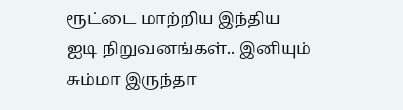ரூட்டை மாற்றிய இந்திய ஐடி நிறுவனங்கள்.. இனியும் சும்மா இருந்தா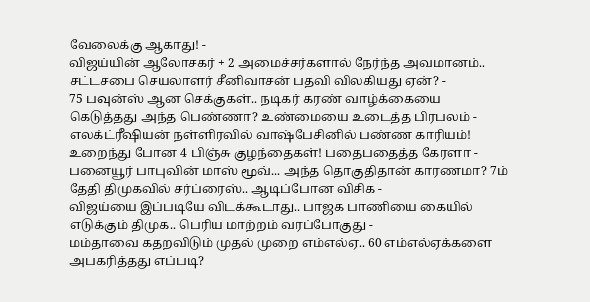வேலைக்கு ஆகாது! -
விஜய்யின் ஆலோசகர் + 2 அமைச்சர்களால் நேர்ந்த அவமானம்.. சட்டசபை செயலாளர் சீனிவாசன் பதவி விலகியது ஏன்? -
75 பவுன்ஸ் ஆன செக்குகள்.. நடிகர் கரண் வாழ்க்கையை கெடுத்தது அந்த பெண்ணா? உண்மையை உடைத்த பிரபலம் -
எலக்ட்ரீஷியன் நள்ளிரவில் வாஷ்பேசினில் பண்ண காரியம்! உறைந்து போன 4 பிஞ்சு குழந்தைகள்! பதைபதைத்த கேரளா -
பனையூர் பாபுவின் மாஸ் மூவ்... அந்த தொகுதிதான் காரணமா? 7ம் தேதி திமுகவில் சர்ப்ரைஸ்.. ஆடிப்போன விசிக -
விஜய்யை இப்படியே விடக்கூடாது.. பாஜக பாணியை கையில் எடுக்கும் திமுக.. பெரிய மாற்றம் வரப்போகுது -
மம்தாவை கதறவிடும் முதல் முறை எம்எல்ஏ.. 60 எம்எல்ஏக்களை அபகரித்தது எப்படி?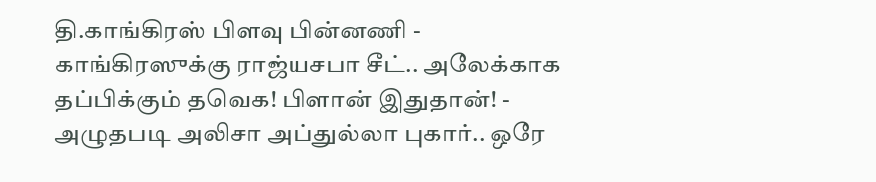தி.காங்கிரஸ் பிளவு பின்னணி -
காங்கிரஸுக்கு ராஜ்யசபா சீட்.. அலேக்காக தப்பிக்கும் தவெக! பிளான் இதுதான்! -
அழுதபடி அலிசா அப்துல்லா புகார்.. ஒரே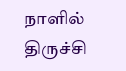நாளில் திருச்சி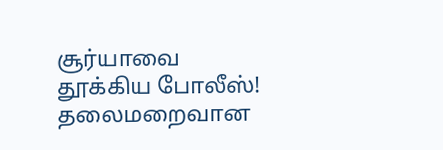சூர்யாவை தூக்கிய போலீஸ்! தலைமறைவான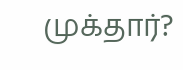முக்தார்?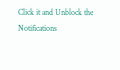Click it and Unblock the Notifications